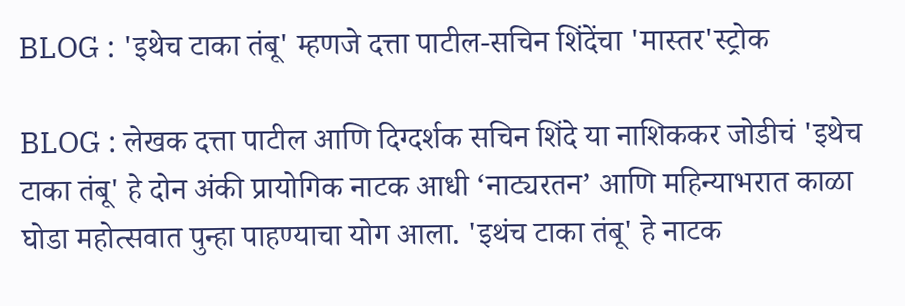BLOG : 'इथेच टाका तंबू' म्हणजे दत्ता पाटील-सचिन शिंदेंचा 'मास्तर'स्ट्रोक

BLOG : लेखक दत्ता पाटील आणि दिग्दर्शक सचिन शिंदे या नाशिककर जोडीचं 'इथेच टाका तंबू' हे दोन अंकी प्रायोगिक नाटक आधी ‘नाट्यरतन’ आणि महिन्याभरात काळा घोडा महोत्सवात पुन्हा पाहण्याचा योग आला. 'इथंच टाका तंबू' हे नाटक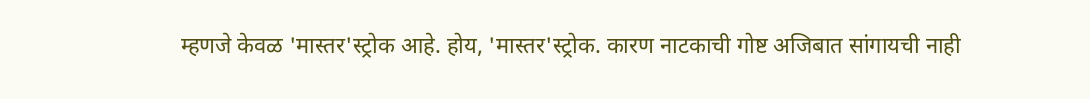म्हणजे केवळ 'मास्तर'स्ट्रोक आहे. होय, 'मास्तर'स्ट्रोक. कारण नाटकाची गोष्ट अजिबात सांगायची नाही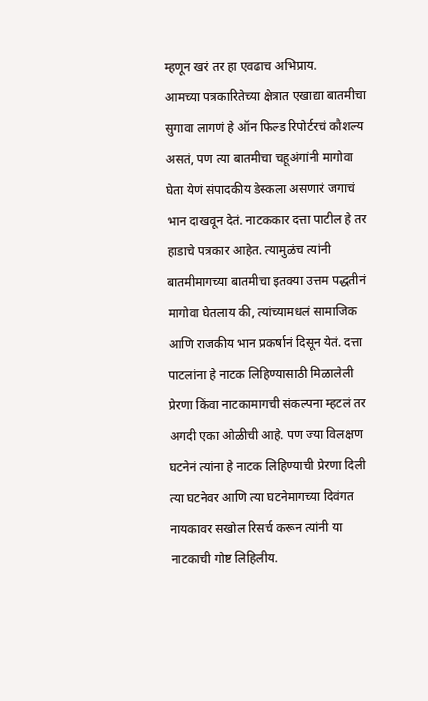म्हणून खरं तर हा एवढाच अभिप्राय.
आमच्या पत्रकारितेच्या क्षेत्रात एखाद्या बातमीचा सुगावा लागणं हे ऑन फिल्ड रिपोर्टरचं कौशल्य असतं, पण त्या बातमीचा चहूअंगांनी मागोवा घेता येणं संपादकीय डेस्कला असणारं जगाचं भान दाखवून देतं. नाटककार दत्ता पाटील हे तर हाडाचे पत्रकार आहेत. त्यामुळंच त्यांनी बातमीमागच्या बातमीचा इतक्या उत्तम पद्धतीनं मागोवा घेतलाय की, त्यांच्यामधलं सामाजिक आणि राजकीय भान प्रकर्षानं दिसून येतं. दत्ता पाटलांना हे नाटक लिहिण्यासाठी मिळालेली प्रेरणा किंवा नाटकामागची संकल्पना म्हटलं तर अगदी एका ओळीची आहे. पण ज्या विलक्षण घटनेनं त्यांना हे नाटक लिहिण्याची प्रेरणा दिली त्या घटनेवर आणि त्या घटनेमागच्या दिवंगत नायकावर सखोल रिसर्च करून त्यांनी या नाटकाची गोष्ट लिहिलीय.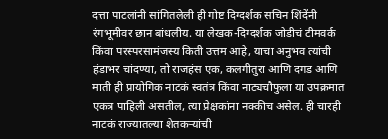दत्ता पाटलांनी सांगितलेली ही गोष्ट दिग्दर्शक सचिन शिंदेंनी रंगभूमीवर छान बांधलीय. या लेखक-दिग्दर्शक जोडीचं टीमवर्क किंवा परस्परसामंजस्य किती उत्तम आहे, याचा अनुभव त्यांची हंडाभर चांदण्या, तो राजहंस एक, कलगीतुरा आणि दगड आणि माती ही प्रायोगिक नाटकं स्वतंत्र किंवा नाट्यचौफुला या उपक्रमात एकत्र पाहिली असतील, त्या प्रेक्षकांना नक्कीच असेल. ही चारही नाटकं राज्यातल्या शेतकऱ्यांची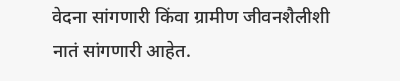वेदना सांगणारी किंवा ग्रामीण जीवनशैलीशी नातं सांगणारी आहेत.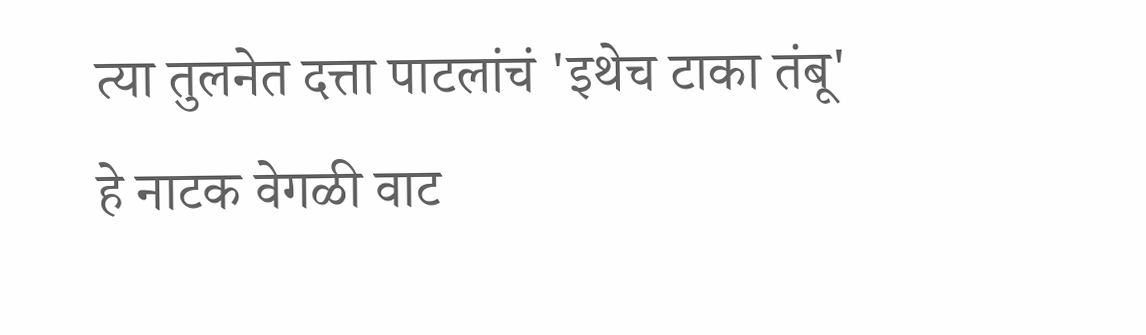त्या तुलनेत दत्ता पाटलांचं 'इथेच टाका तंबू' हे नाटक वेगळी वाट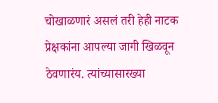चोखाळणारं असलं तरी हेही नाटक प्रेक्षकांना आपल्या जागी खिळवून ठेवणारंय. त्यांच्यासारख्या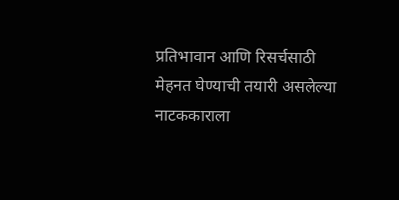प्रतिभावान आणि रिसर्चसाठी मेहनत घेण्याची तयारी असलेल्या नाटककाराला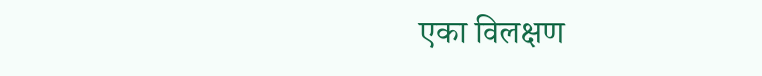एका विलक्षण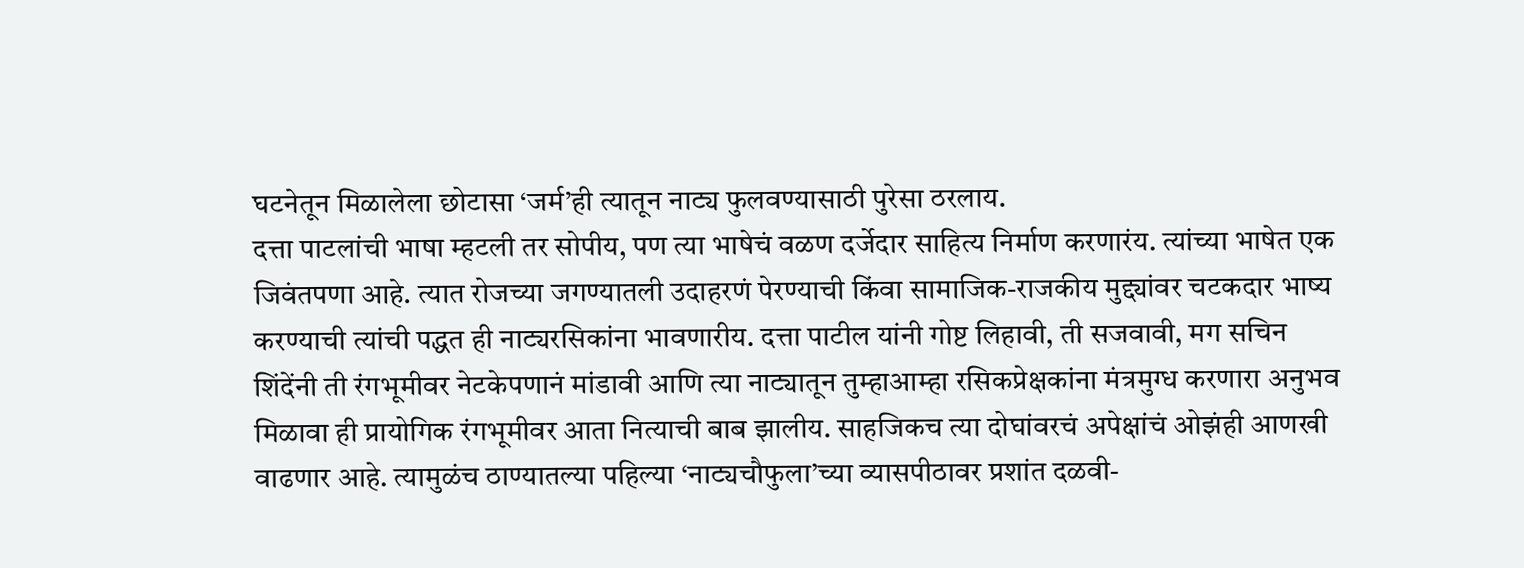घटनेतून मिळालेला छोटासा ‘जर्म’ही त्यातून नाट्य फुलवण्यासाठी पुरेसा ठरलाय.
दत्ता पाटलांची भाषा म्हटली तर सोपीय, पण त्या भाषेचं वळण दर्जेदार साहित्य निर्माण करणारंय. त्यांच्या भाषेत एक जिवंतपणा आहे. त्यात रोजच्या जगण्यातली उदाहरणं पेरण्याची किंवा सामाजिक-राजकीय मुद्द्यांवर चटकदार भाष्य करण्याची त्यांची पद्धत ही नाट्यरसिकांना भावणारीय. दत्ता पाटील यांनी गोष्ट लिहावी, ती सजवावी, मग सचिन शिंदेंनी ती रंगभूमीवर नेटकेपणानं मांडावी आणि त्या नाट्यातून तुम्हाआम्हा रसिकप्रेक्षकांना मंत्रमुग्ध करणारा अनुभव मिळावा ही प्रायोगिक रंगभूमीवर आता नित्याची बाब झालीय. साहजिकच त्या दोघांवरचं अपेक्षांचं ओझंही आणखी वाढणार आहे. त्यामुळंच ठाण्यातल्या पहिल्या ‘नाट्यचौफुला’च्या व्यासपीठावर प्रशांत दळवी-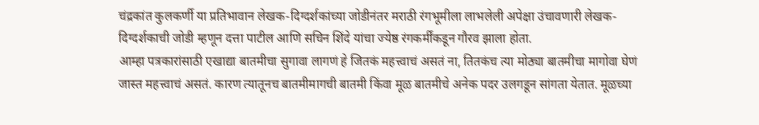चंद्रकांत कुलकर्णी या प्रतिभावान लेखक-दिग्दर्शकांच्या जोडीनंतर मराठी रंगभूमीला लाभलेली अपेक्षा उंचावणारी लेखक-दिग्दर्शकाची जोडी म्हणून दत्ता पाटील आणि सचिन शिंदे यांचा ज्येष्ठ रंगकर्मींकडून गौरव झाला होता.
आम्हा पत्रकारांसाठी एखाद्या बातमीचा सुगावा लागणं हे जितकं महत्त्वाचं असतं ना, तितकंच त्या मोठ्या बातमीचा मागोवा घेणं जास्त महत्त्वाचं असतं. कारण त्यातूनच बातमीमागची बातमी किंवा मूळ बातमीचे अनेक पदर उलगडून सांगता येतात. मूळच्या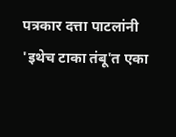पत्रकार दत्ता पाटलांनी 'इथेच टाका तंबू'त एका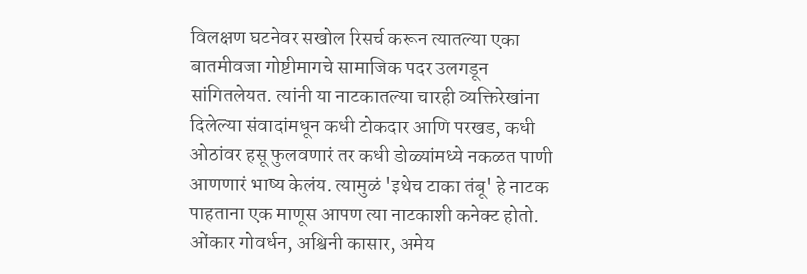विलक्षण घटनेवर सखोल रिसर्च करून त्यातल्या एका बातमीवजा गोष्टीमागचे सामाजिक पदर उलगडून सांगितलेयत. त्यांनी या नाटकातल्या चारही व्यक्तिरेखांना दिलेल्या संवादांमधून कधी टोकदार आणि परखड, कधी ओठांवर हसू फुलवणारं तर कधी डोळ्यांमध्ये नकळत पाणी आणणारं भाष्य केलंय. त्यामुळं 'इथेच टाका तंबू' हे नाटक पाहताना एक माणूस आपण त्या नाटकाशी कनेक्ट होतो.
ओंकार गोवर्धन, अश्विनी कासार, अमेय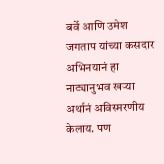बर्वे आणि उमेश जगताप यांच्या कसदार अभिनयानं हा नाट्यानुभव खऱ्या अर्थानं अविस्मरणीय केलाय. पण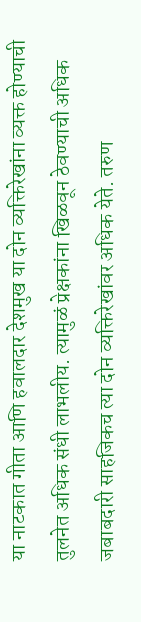या नाटकात गीता आणि हवालदार देशमुख या दोन व्यक्तिरेखांना व्यक्त होण्याची तुलनेत अधिक संधी लाभलीय. त्यामुळं प्रेक्षकांना खिळवून ठेवण्याची अधिक जबाबदारी साहजिकच त्या दोन व्यक्तिरेखांवर अधिक येते. तरुण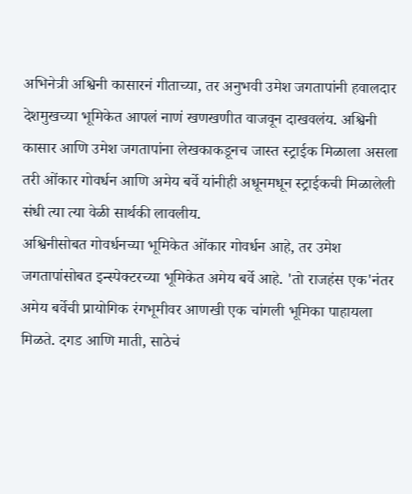अभिनेत्री अश्विनी कासारनं गीताच्या, तर अनुभवी उमेश जगतापांनी हवालदार देशमुखच्या भूमिकेत आपलं नाणं खणखणीत वाजवून दाखवलंय. अश्विनी कासार आणि उमेश जगतापांना लेखकाकडूनच जास्त स्ट्राईक मिळाला असला तरी ओंकार गोवर्धन आणि अमेय बर्वे यांनीही अधूनमधून स्ट्राईकची मिळालेली संधी त्या त्या वेळी सार्थकी लावलीय.
अश्विनीसोबत गोवर्धनच्या भूमिकेत ओंकार गोवर्धन आहे, तर उमेश जगतापांसोबत इन्स्पेक्टरच्या भूमिकेत अमेय बर्वे आहे. 'तो राजहंस एक'नंतर अमेय बर्वेची प्रायोगिक रंगभूमीवर आणखी एक चांगली भूमिका पाहायला मिळते. दगड आणि माती, साठेचं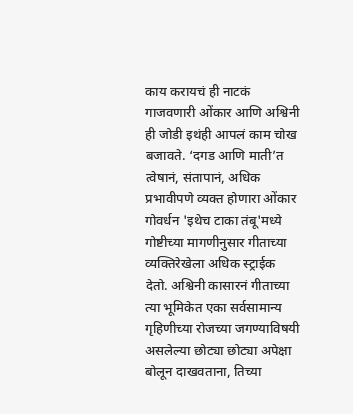काय करायचं ही नाटकं गाजवणारी ओंकार आणि अश्विनी ही जोडी इथंही आपलं काम चोख बजावते. ‘दगड आणि माती’त त्वेषानं, संतापानं, अधिक प्रभावीपणे व्यक्त होणारा ओंकार गोवर्धन 'इथेच टाका तंबू'मध्ये गोष्टीच्या मागणीनुसार गीताच्या व्यक्तिरेखेला अधिक स्ट्राईक देतो. अश्विनी कासारनं गीताच्या त्या भूमिकेत एका सर्वसामान्य गृहिणीच्या रोजच्या जगण्याविषयी असलेल्या छोट्या छोट्या अपेक्षा बोलून दाखवताना, तिच्या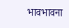भावभावना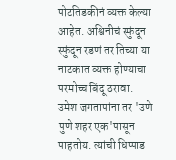पोटतिडकीनं व्यक्त केल्या आहेत. अश्विनीचं स्फुंदून स्फुंदून रडणं तर तिच्या या नाटकात व्यक्त होण्याचा परमोच्च बिंदू ठरावा.
उमेश जगतापांना तर 'उणे पुणे शहर एक'पासून पाहतोय. त्यांची धिप्पाड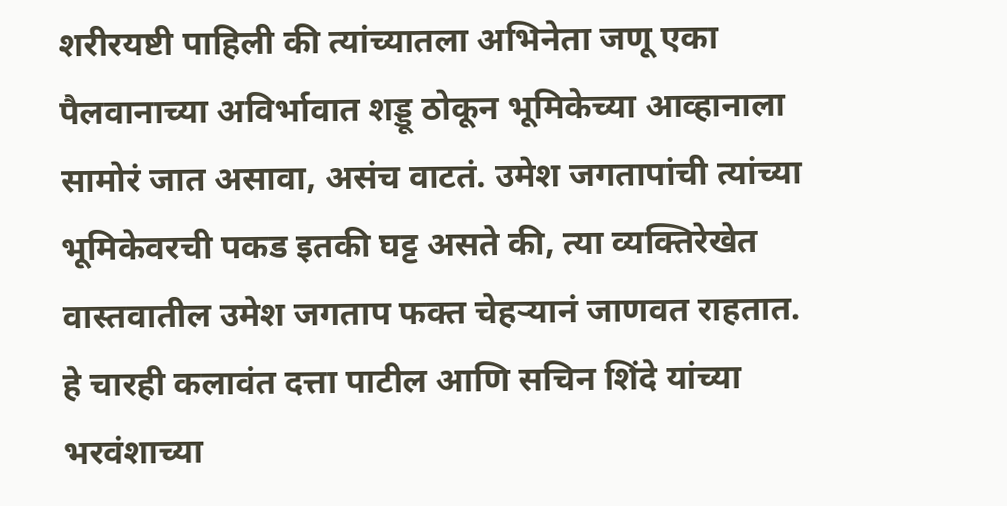शरीरयष्टी पाहिली की त्यांच्यातला अभिनेता जणू एका पैलवानाच्या अविर्भावात शड्डू ठोकून भूमिकेच्या आव्हानाला सामोरं जात असावा, असंच वाटतं. उमेश जगतापांची त्यांच्या भूमिकेवरची पकड इतकी घट्ट असते की, त्या व्यक्तिरेखेत वास्तवातील उमेश जगताप फक्त चेहऱ्यानं जाणवत राहतात. हे चारही कलावंत दत्ता पाटील आणि सचिन शिंदे यांच्या भरवंशाच्या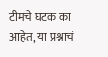टीमचे घटक का आहेत, या प्रश्नाचं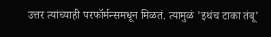उत्तर त्यांच्याही परफॉर्मन्समधून मिळतं. त्यामुळं 'इथंच टाका तंबू'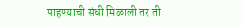पाहण्याची संधी मिळाली तर ती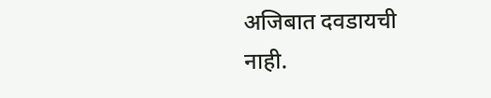अजिबात दवडायची नाही.